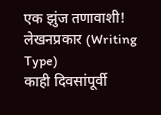एक झुंज तणावाशी!
लेखनप्रकार (Writing Type)
काही दिवसांपूर्वी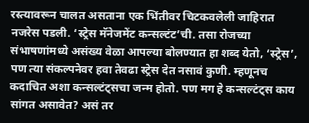रस्त्यावरून चालत असताना एक भिंतीवर चिटकवलेली जाहिरात नजरेस पडली. ‘स्ट्रेस मॅनेजमेंट कन्सल्टंट’ची. तसा रोजच्या संभाषणांमध्ये असंख्य वेळा आपल्या बोलण्यात हा शब्द येतो, ‘स्ट्रेस’, पण त्या संकल्पनेवर हवा तेवढा स्ट्रेस देत नसावं कुणी. म्हणूनच कदाचित अशा कन्सल्टंट्सचा जन्म होतो. पण मग हे कन्सल्टंट्स काय सांगत असावेत? असं तर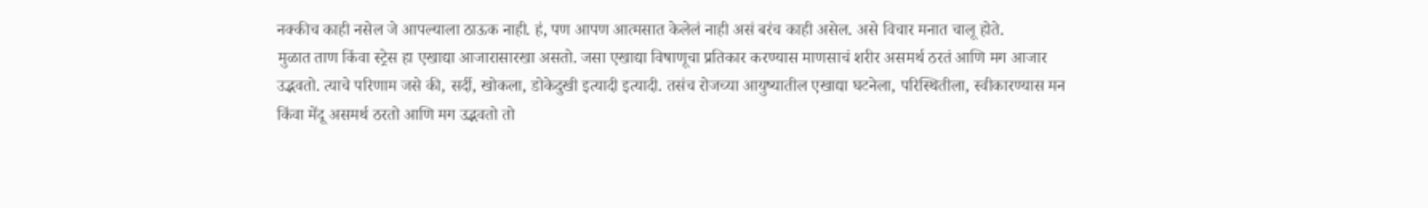नक्कीच काही नसेल जे आपल्याला ठाऊक नाही. हं, पण आपण आत्मसात केलेलं नाही असं बरंच काही असेल. असे विचार मनात चालू होते.
मुळात ताण किंवा स्ट्रेस हा एखाद्या आजारासारखा असतो. जसा एखाद्या विषाणूचा प्रतिकार करण्यास माणसाचं शरीर असमर्थ ठरतं आणि मग आजार उद्भवतो. त्याचे परिणाम जसे की, सर्दी, खोकला, डोकेदुखी इत्यादी इत्यादी. तसंच रोजच्या आयुष्यातील एखाद्या घटनेला, परिस्थितीला, स्वीकारण्यास मन किंवा मेंदू असमर्थ ठरतो आणि मग उद्भवतो तो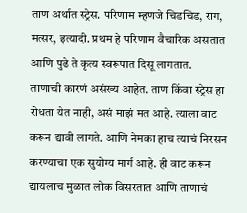ताण अर्थात स्ट्रेस. परिणाम म्हणजे चिडचिड, राग, मत्सर, इत्यादी. प्रथम हे परिणाम वैचारिक असतात आणि पुढे ते कृत्य स्वरूपात दिसू लागतात.
ताणाची कारणं असंख्य आहेत. ताण किंवा स्ट्रेस हा रोधता येत नाही, असं माझं मत आहे. त्याला वाट करून द्यावी लागते. आणि नेमका हाच त्याचं निरसन करण्याचा एक सुयोग्य मार्ग आहे. ही वाट करून द्यायलाच मुळात लोक विसरतात आणि ताणाचं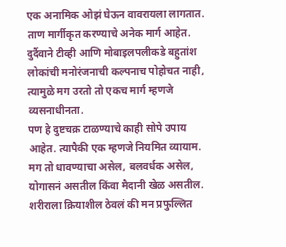एक अनामिक ओझं घेऊन वावरायला लागतात. ताण मार्गीकृत करण्याचे अनेक मार्ग आहेत. दुर्दैवाने टीव्ही आणि मोबाइलपलीकडे बहुतांश लोकांची मनोरंजनाची कल्पनाच पोहोचत नाही, त्यामुळे मग उरतो तो एकच मार्ग म्हणजे व्यसनाधीनता.
पण हे दुष्टचक्र टाळण्याचे काही सोपे उपाय आहेत. त्यापैकी एक म्हणजे नियमित व्यायाम. मग तो धावण्याचा असेल, बलवर्धक असेल, योगासनं असतील किंवा मैदानी खेळ असतील. शरीराला क्रियाशील ठेवलं की मन प्रफुल्लित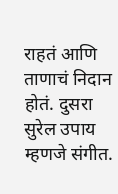राहतं आणि ताणाचं निदान होतं. दुसरा सुरेल उपाय म्हणजे संगीत.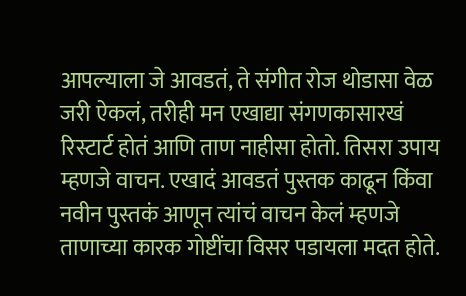आपल्याला जे आवडतं, ते संगीत रोज थोडासा वेळ जरी ऐकलं, तरीही मन एखाद्या संगणकासारखं रिस्टार्ट होतं आणि ताण नाहीसा होतो. तिसरा उपाय म्हणजे वाचन. एखादं आवडतं पुस्तक काढून किंवा नवीन पुस्तकं आणून त्यांचं वाचन केलं म्हणजे ताणाच्या कारक गोष्टींचा विसर पडायला मदत होते.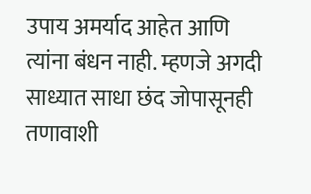उपाय अमर्याद आहेत आणि त्यांना बंधन नाही. म्हणजे अगदी साध्यात साधा छंद जोपासूनही तणावाशी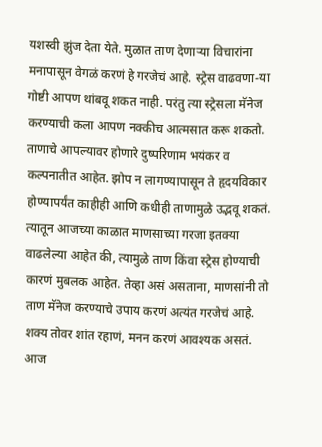यशस्वी झुंज देता येते. मुळात ताण देणाऱ्या विचारांना मनापासून वेगळं करणं हे गरजेचं आहे. स्ट्रेस वाढवणा-या गोष्टी आपण थांबवू शकत नाही. परंतु त्या स्ट्रेसला मॅनेज करण्याची कला आपण नक्कीच आत्मसात करू शकतो.
ताणाचे आपल्यावर होणारे दुष्परिणाम भयंकर व कल्पनातीत आहेत. झोप न लागण्यापासून ते हृदयविकार होण्यापर्यंत काहीही आणि कधीही ताणामुळे उद्भवू शकतं. त्यातून आजच्या काळात माणसाच्या गरजा इतक्या वाढलेल्या आहेत की, त्यामुळे ताण किंवा स्ट्रेस होण्याची कारणं मुबलक आहेत. तेव्हा असं असताना, माणसांनी तो ताण मॅनेज करण्याचे उपाय करणं अत्यंत गरजेचं आहे. शक्य तोवर शांत रहाणं, मनन करणं आवश्यक असतं. आज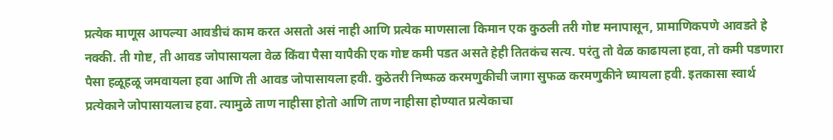प्रत्येक माणूस आपल्या आवडीचं काम करत असतो असं नाही आणि प्रत्येक माणसाला किमान एक कुठली तरी गोष्ट मनापासून, प्रामाणिकपणे आवडते हे नक्की. ती गोष्ट, ती आवड जोपासायला वेळ किंवा पैसा यापैकी एक गोष्ट कमी पडत असते हेही तितकंच सत्य. परंतु तो वेळ काढायला हवा, तो कमी पडणारा पैसा हळूहळू जमवायला हवा आणि ती आवड जोपासायला हवी. कुठेतरी निष्फळ करमणुकीची जागा सुफळ करमणुकीने घ्यायला हवी. इतकासा स्वार्थ प्रत्येकाने जोपासायलाच हवा. त्यामुळे ताण नाहीसा होतो आणि ताण नाहीसा होण्यात प्रत्येकाचा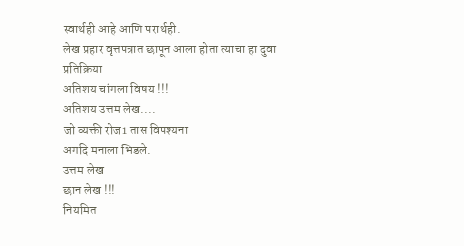स्वार्थही आहे आणि परार्थही.
लेख प्रहार वृत्तपत्रात छापून आला होता त्याचा हा दुवा
प्रतिक्रिया
अतिशय चांगला विषय !!!
अतिशय उत्तम लेख....
जो व्यक्ती रोज1 तास विपश्यना
अगदि मनाला भिडले.
उत्तम लेख
छान लेख !!!
नियमित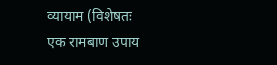व्यायाम (विशेषतः
एक रामबाण उपाय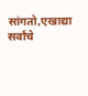सांगतो,एखाद्या
सर्वांचे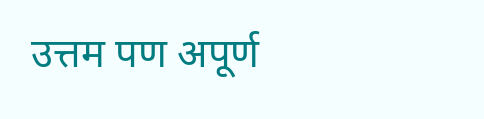उत्तम पण अपूर्ण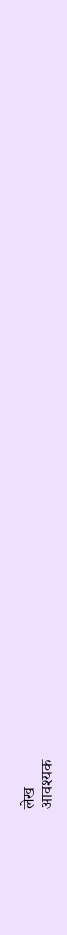लेख
आवश्यक